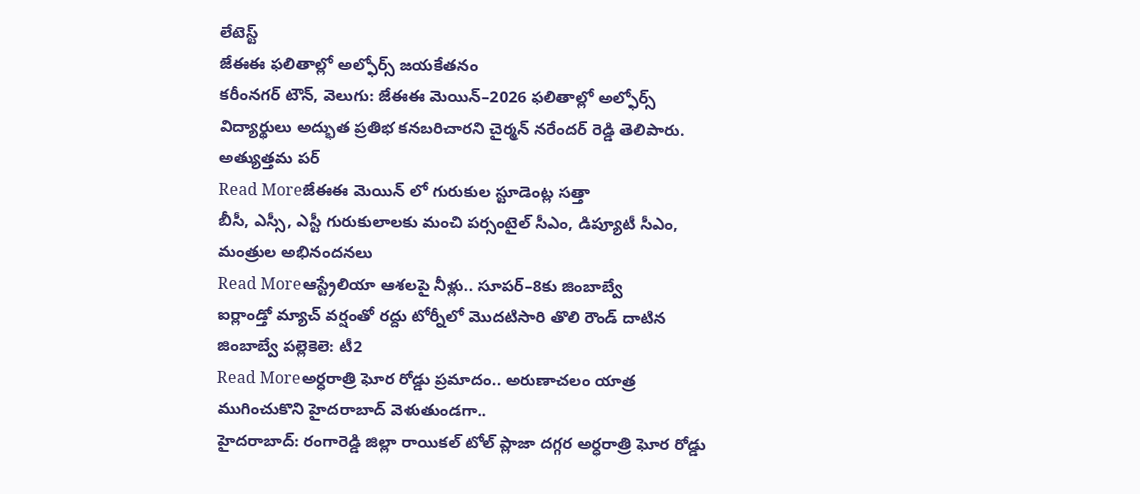లేటెస్ట్
జేఈఈ ఫలితాల్లో అల్ఫోర్స్ జయకేతనం
కరీంనగర్ టౌన్, వెలుగు: జేఈఈ మెయిన్–2026 ఫలితాల్లో అల్ఫోర్స్ విద్యార్థులు అద్భుత ప్రతిభ కనబరిచారని చైర్మన్ నరేందర్ రెడ్డి తెలిపారు. అత్యుత్తమ పర్
Read Moreజేఈఈ మెయిన్ లో గురుకుల స్టూడెంట్ల సత్తా
బీసీ, ఎస్సీ, ఎస్టీ గురుకులాలకు మంచి పర్సంటైల్ సీఎం, డిప్యూటీ సీఎం, మంత్రుల అభినందనలు
Read Moreఆస్ట్రేలియా ఆశలపై నీళ్లు.. సూపర్–8కు జింబాబ్వే
ఐర్లాండ్తో మ్యాచ్ వర్షంతో రద్దు టోర్నీలో మొదటిసారి తొలి రౌండ్ దాటిన జింబాబ్వే పల్లెకెలె: టీ2
Read Moreఅర్ధరాత్రి ఘోర రోడ్డు ప్రమాదం.. అరుణాచలం యాత్ర ముగించుకొని హైదరాబాద్ వెళుతుండగా..
హైదరాబాద్: రంగారెడ్డి జిల్లా రాయికల్ టోల్ ప్లాజా దగ్గర అర్ధరాత్రి ఘోర రోడ్డు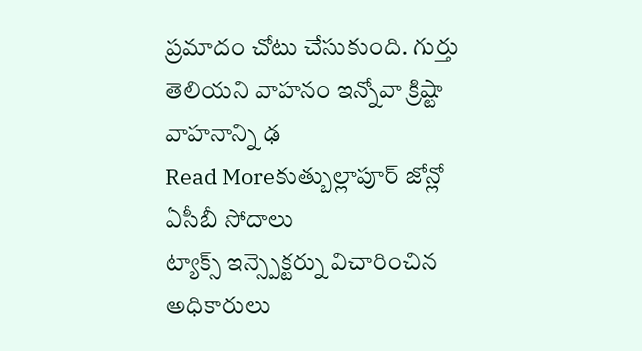ప్రమాదం చోటు చేసుకుంది. గుర్తు తెలియని వాహనం ఇన్నోవా క్రిష్టా వాహనాన్ని ఢ
Read Moreకుత్బుల్లాపూర్ జోన్లో ఏసీబీ సోదాలు
ట్యాక్స్ ఇన్స్పెక్టర్ను విచారించిన అధికారులు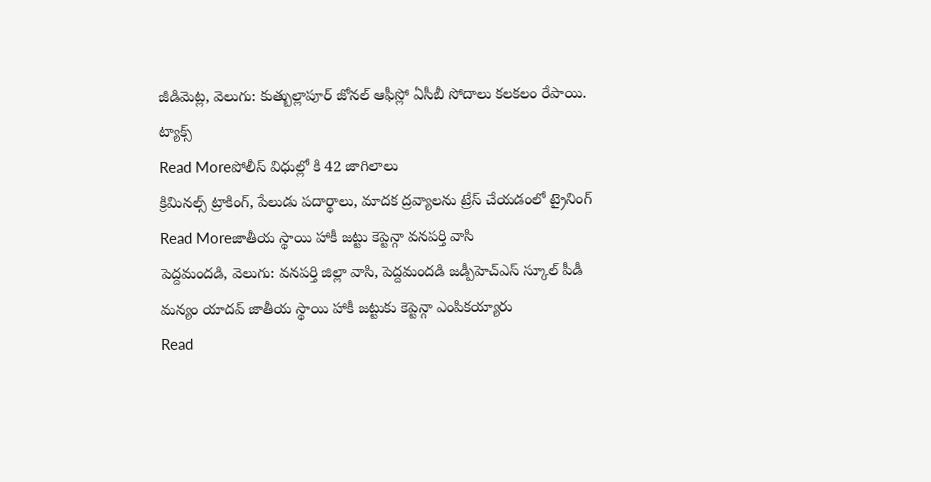జీడిమెట్ల, వెలుగు: కుత్బుల్లాపూర్ జోనల్ ఆఫీస్లో ఏసీబీ సోదాలు కలకలం రేపాయి. ట్యాక్స్
Read Moreపోలీస్ విధుల్లో కి 42 జాగిలాలు
క్రిమినల్స్ ట్రాకింగ్, పేలుడు పదార్థాలు, మాదక ద్రవ్యాలను ట్రేస్ చేయడంలో ట్రైనింగ్
Read Moreజాతీయ స్థాయి హాకీ జట్టు కెప్టెన్గా వనపర్తి వాసి
పెద్దమందడి, వెలుగు: వనపర్తి జిల్లా వాసి, పెద్దమందడి జడ్పీహెచ్ఎస్ స్కూల్ పీడీ మన్యం యాదవ్ జాతీయ స్థాయి హాకీ జట్టుకు కెప్టెన్గా ఎంపికయ్యారు
Read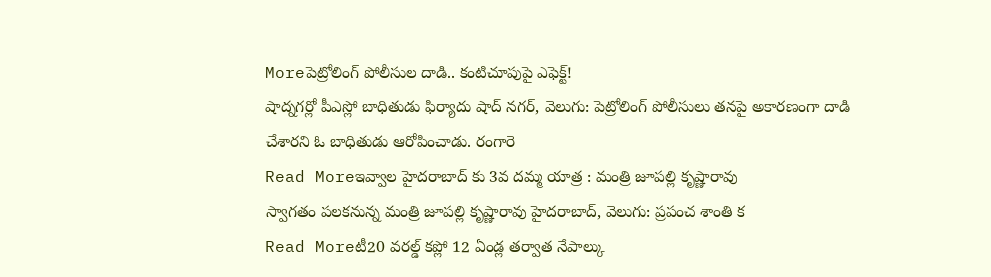Moreపెట్రోలింగ్ పోలీసుల దాడి.. కంటిచూపుపై ఎఫెక్ట్!
షాద్నగర్లో పీఎస్లో బాధితుడు ఫిర్యాదు షాద్ నగర్, వెలుగు: పెట్రోలింగ్ పోలీసులు తనపై అకారణంగా దాడి చేశారని ఓ బాధితుడు ఆరోపించాడు. రంగారె
Read Moreఇవ్వాల హైదరాబాద్ కు 3వ దమ్మ యాత్ర : మంత్రి జూపల్లి కృష్ణారావు
స్వాగతం పలకనున్న మంత్రి జూపల్లి కృష్ణారావు హైదరాబాద్, వెలుగు: ప్రపంచ శాంతి క
Read Moreటీ20 వరల్డ్ కప్లో 12 ఏండ్ల తర్వాత నేపాల్కు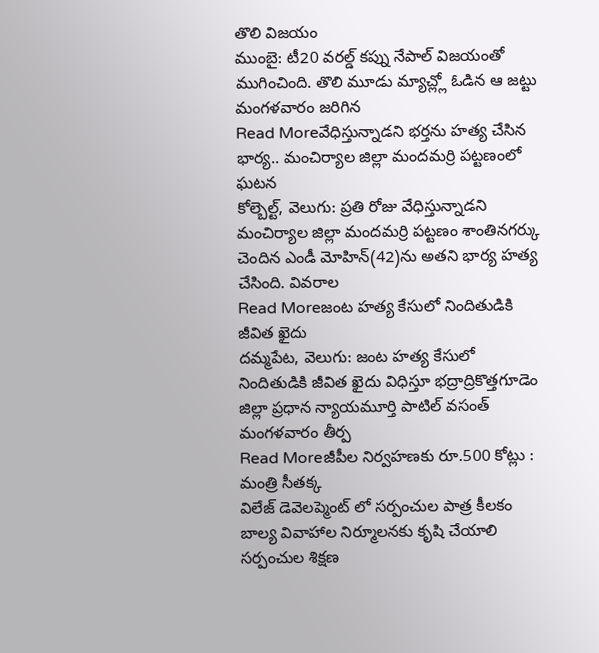తొలి విజయం
ముంబై: టీ20 వరల్డ్ కప్ను నేపాల్ విజయంతో ముగించింది. తొలి మూడు మ్యాచ్ల్లో ఓడిన ఆ జట్టు మంగళవారం జరిగిన
Read Moreవేధిస్తున్నాడని భర్తను హత్య చేసిన భార్య.. మంచిర్యాల జిల్లా మందమర్రి పట్టణంలో ఘటన
కోల్బెల్ట్, వెలుగు: ప్రతి రోజు వేధిస్తున్నాడని మంచిర్యాల జిల్లా మందమర్రి పట్టణం శాంతినగర్కు చెందిన ఎండీ మోహిన్(42)ను అతని భార్య హత్య చేసింది. వివరాల
Read Moreజంట హత్య కేసులో నిందితుడికి జీవిత ఖైదు
దమ్మపేట, వెలుగు: జంట హత్య కేసులో నిందితుడికి జీవిత ఖైదు విధిస్తూ భద్రాద్రికొత్తగూడెం జిల్లా ప్రధాన న్యాయమూర్తి పాటిల్ వసంత్ మంగళవారం తీర్ప
Read Moreజీపీల నిర్వహణకు రూ.500 కోట్లు : మంత్రి సీతక్క
విలేజ్ డెవెలప్మెంట్ లో సర్పంచుల పాత్ర కీలకం బాల్య వివాహాల నిర్మూలనకు కృషి చేయాలి సర్పంచుల శిక్షణ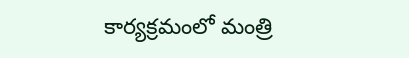కార్యక్రమంలో మంత్రి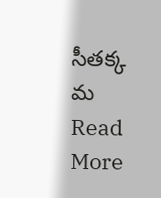సీతక్క మ
Read More